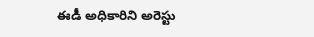ఈడీ అధికారిని అరెస్టు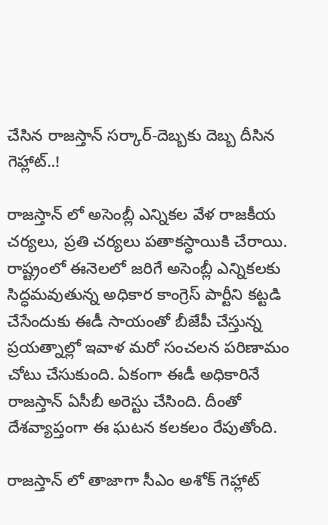చేసిన రాజస్తాన్ సర్కార్-దెబ్బకు దెబ్బ దీసిన గెహ్లాట్..!

రాజస్తాన్ లో అసెంబ్లీ ఎన్నికల వేళ రాజకీయ చర్యలు, ప్రతి చర్యలు పతాకస్ధాయికి చేరాయి. రాష్ట్రంలో ఈనెలలో జరిగే అసెంబ్లీ ఎన్నికలకు సిద్ధమవుతున్న అధికార కాంగ్రెస్ పార్టీని కట్టడి చేసేందుకు ఈడీ సాయంతో బీజేపీ చేస్తున్న ప్రయత్నాల్లో ఇవాళ మరో సంచలన పరిణామం చోటు చేసుకుంది. ఏకంగా ఈడీ అధికారినే రాజస్తాన్ ఏసీబీ అరెస్టు చేసింది. దీంతో దేశవ్యాప్తంగా ఈ ఘటన కలకలం రేపుతోంది.

రాజస్తాన్ లో తాజాగా సీఎం అశోక్ గెహ్లాట్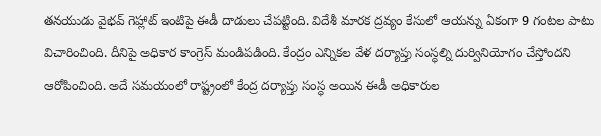తనయుడు వైభవ్ గెహ్లాట్ ఇంటిపై ఈడీ దాడులు చేపట్టింది. విదేశీ మారక ద్రవ్యం కేసులో ఆయన్ను ఏకంగా 9 గంటల పాటు విచారించింది. దీనిపై అధికార కాంగ్రెస్ మండిపడింది. కేంద్రం ఎన్నికల వేళ దర్యాప్తు సంస్ధల్ని దుర్వినియోగం చేస్తోందని ఆరోపించింది. అదే సమయంలో రాష్ట్రంలో కేంద్ర దర్యాప్తు సంస్ధ అయిన ఈడీ అధికారుల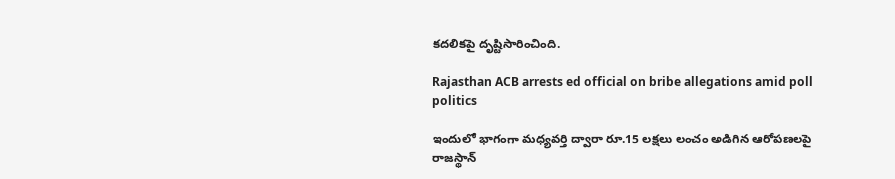కదలికపై దృష్టిసారించింది.

Rajasthan ACB arrests ed official on bribe allegations amid poll politics

ఇందులో భాగంగా మధ్యవర్తి ద్వారా రూ.15 లక్షలు లంచం అడిగిన ఆరోపణలపై రాజస్థాన్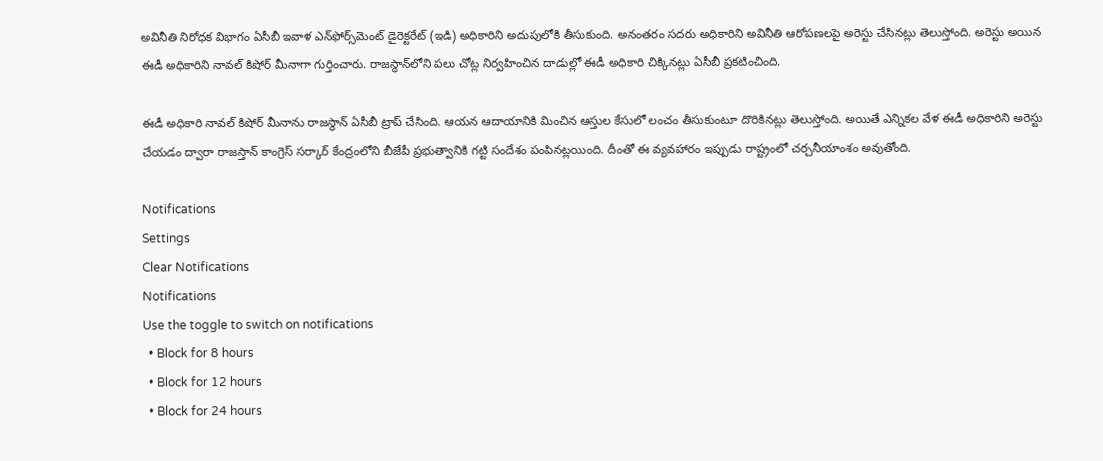అవినీతి నిరోధక విభాగం ఏసీబీ ఇవాళ ఎన్‌ఫోర్స్‌మెంట్ డైరెక్టరేట్ (ఇడి) అధికారిని అదుపులోకి తీసుకుంది. అనంతరం సదరు అధికారిని అవినీతి ఆరోపణలపై అరెస్టు చేసినట్లు తెలుస్తోంది. అరెస్టు అయిన ఈడీ అధికారిని నావల్ కిషోర్ మీనాగా గుర్తించారు. రాజస్థాన్‌లోని పలు చోట్ల నిర్వహించిన దాడుల్లో ఈడీ అధికారి చిక్కినట్లు ఏసీబీ ప్రకటించింది.

ఈడీ అధికారి నావల్ కిషోర్ మీనాను రాజస్థాన్ ఏసీబీ ట్రాప్ చేసింది. ఆయన ఆదాయానికి మించిన ఆస్తుల కేసులో లంచం తీసుకుంటూ దొరికినట్లు తెలుస్తోంది. అయితే ఎన్నికల వేళ ఈడీ అధికారిని అరెస్టు చేయడం ద్వారా రాజస్తాన్ కాంగ్రెస్ సర్కార్ కేంద్రంలోని బీజేపీ ప్రభుత్వానికి గట్టి సందేశం పంపినట్లయింది. దీంతో ఈ వ్యవహారం ఇప్పుడు రాష్ట్రంలో చర్చనీయాంశం అవుతోంది.

Notifications
Settings
Clear Notifications
Notifications
Use the toggle to switch on notifications
  • Block for 8 hours
  • Block for 12 hours
  • Block for 24 hours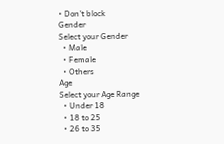• Don't block
Gender
Select your Gender
  • Male
  • Female
  • Others
Age
Select your Age Range
  • Under 18
  • 18 to 25
  • 26 to 35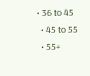• 36 to 45
  • 45 to 55
  • 55+